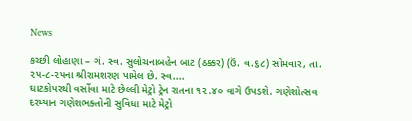News

કચ્છી લોહાણા – ગં. સ્વ. સુલોચનાબહેન બાટ (ઠક્કર) (ઉં. વ.૬૮) સોમવાર, તા. ૨૫-૮-૨૫ના શ્રીરામશરણ પામેલ છે. સ્વ....
ઘાટકોપરથી વર્સોવા માટે છેલ્લી મેટ્રો ટ્રેન રાતના ૧૨.૪૦ વાગે ઉપડશે. ગણેશોત્સવ દરમ્યાન ગણેશભક્તોની સુવિધા માટે મેટ્રો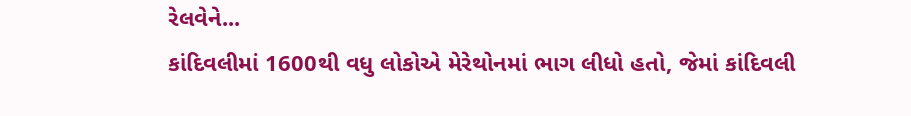રેલવેને...
કાંદિવલીમાં 1600થી વધુ લોકોએ મેરેથોનમાં ભાગ લીધો હતો, જેમાં કાંદિવલી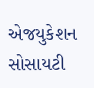એજયુકેશન સોસાયટી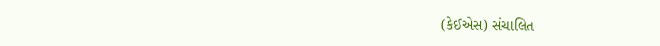(કેઈએસ) સંચાલિત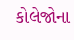કોલેજોના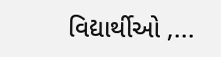વિદ્યાર્થીઓ ,...